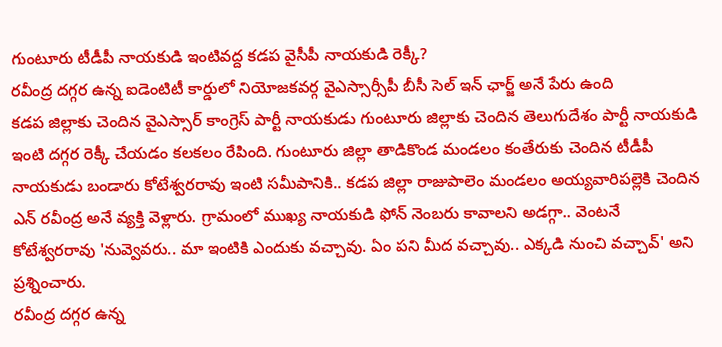గుంటూరు టీడీపీ నాయకుడి ఇంటివద్ద కడప వైసీపీ నాయకుడి రెక్కీ?
రవీంద్ర దగ్గర ఉన్న ఐడెంటిటీ కార్డులో నియోజకవర్గ వైఎస్సార్సీపీ బీసీ సెల్ ఇన్ ఛార్జ్ అనే పేరు ఉంది
కడప జిల్లాకు చెందిన వైఎస్సార్ కాంగ్రెస్ పార్టీ నాయకుడు గుంటూరు జిల్లాకు చెందిన తెలుగుదేశం పార్టీ నాయకుడి ఇంటి దగ్గర రెక్కీ చేయడం కలకలం రేపింది. గుంటూరు జిల్లా తాడికొండ మండలం కంతేరుకు చెందిన టీడీపీ నాయకుడు బండారు కోటేశ్వరరావు ఇంటి సమీపానికి.. కడప జిల్లా రాజుపాలెం మండలం అయ్యవారిపల్లెకి చెందిన ఎన్ రవీంద్ర అనే వ్యక్తి వెళ్లారు. గ్రామంలో ముఖ్య నాయకుడి ఫోన్ నెంబరు కావాలని అడగ్గా.. వెంటనే కోటేశ్వరరావు 'నువ్వెవరు.. మా ఇంటికి ఎందుకు వచ్చావు. ఏం పని మీద వచ్చావు.. ఎక్కడి నుంచి వచ్చావ్' అని ప్రశ్నించారు.
రవీంద్ర దగ్గర ఉన్న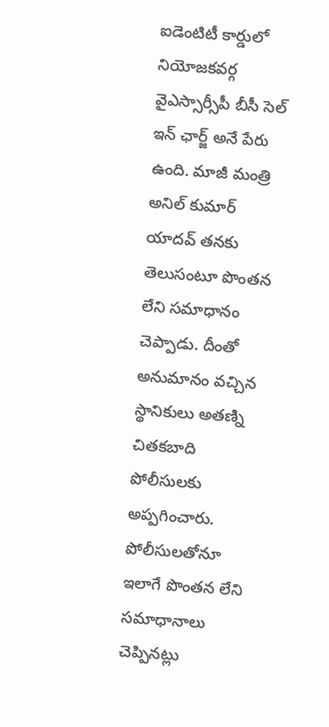ఐడెంటిటీ కార్డులో నియోజకవర్గ వైఎస్సార్సీపీ బీసీ సెల్ ఇన్ ఛార్జ్ అనే పేరు ఉంది. మాజీ మంత్రి అనిల్ కుమార్ యాదవ్ తనకు తెలుసంటూ పొంతన లేని సమాధానం చెప్పాడు. దీంతో అనుమానం వచ్చిన స్థానికులు అతణ్ని చితకబాది పోలీసులకు అప్పగించారు. పోలీసులతోనూ ఇలాగే పొంతన లేని సమాధానాలు చెప్పినట్లు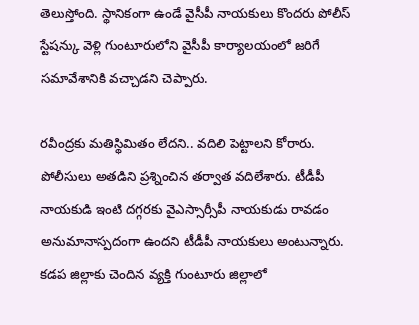తెలుస్తోంది. స్థానికంగా ఉండే వైసీపీ నాయకులు కొందరు పోలీస్ స్టేషన్కు వెళ్లి గుంటూరులోని వైసీపీ కార్యాలయంలో జరిగే సమావేశానికి వచ్చాడని చెప్పారు.

రవీంద్రకు మతిస్థిమితం లేదని.. వదిలి పెట్టాలని కోరారు. పోలీసులు అతడిని ప్రశ్నించిన తర్వాత వదిలేశారు. టీడీపీ నాయకుడి ఇంటి దగ్గరకు వైఎస్సార్సీపీ నాయకుడు రావడం అనుమానాస్పదంగా ఉందని టీడీపీ నాయకులు అంటున్నారు. కడప జిల్లాకు చెందిన వ్యక్తి గుంటూరు జిల్లాలో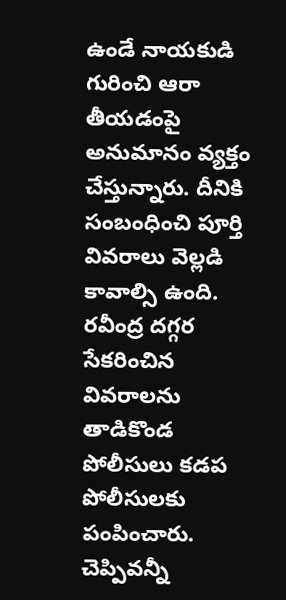ఉండే నాయకుడి గురించి ఆరా తీయడంపై అనుమానం వ్యక్తం చేస్తున్నారు. దీనికి సంబంధించి పూర్తి వివరాలు వెల్లడి కావాల్సి ఉంది. రవీంద్ర దగ్గర సేకరించిన వివరాలను తాడికొండ పోలీసులు కడప పోలీసులకు పంపించారు. చెప్పివన్నీ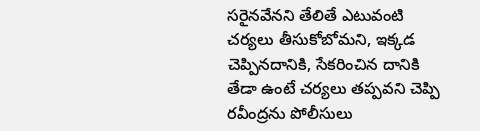సరైనవేనని తేలితే ఎటువంటి చర్యలు తీసుకోబోమని, ఇక్కడ చెప్పినదానికి, సేకరించిన దానికి తేడా ఉంటే చర్యలు తప్పవని చెప్పి రవీంద్రను పోలీసులు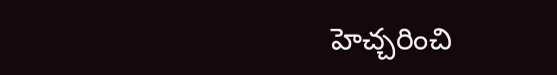హెచ్చరించి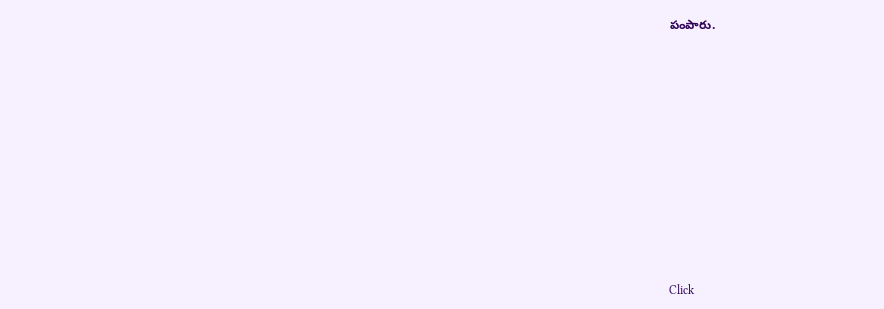పంపారు.












Click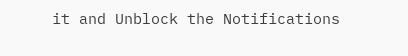it and Unblock the Notifications